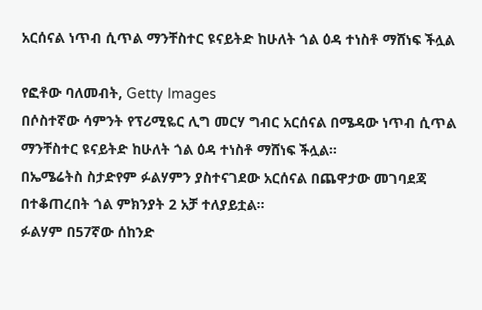አርሰናል ነጥብ ሲጥል ማንቸስተር ዩናይትድ ከሁለት ጎል ዕዳ ተነስቶ ማሸነፍ ችሏል

የፎቶው ባለመብት, Getty Images
በሶስተኛው ሳምንት የፕሪሚዬር ሊግ መርሃ ግብር አርሰናል በሜዳው ነጥብ ሲጥል ማንቸስተር ዩናይትድ ከሁለት ጎል ዕዳ ተነስቶ ማሸነፍ ችሏል።
በኤሜሬትስ ስታድየም ፉልሃምን ያስተናገደው አርሰናል በጨዋታው መገባደጃ በተቆጠረበት ጎል ምክንያት 2 አቻ ተለያይቷል።
ፉልሃም በ57ኛው ሰከንድ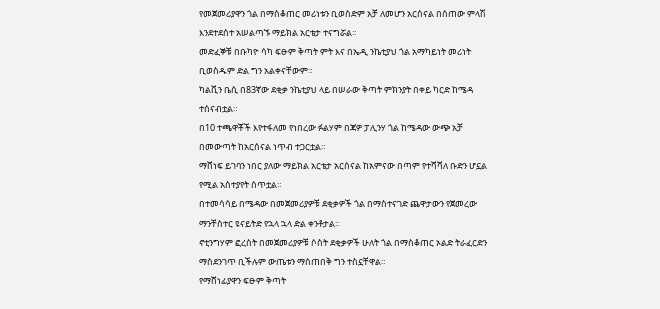የመጀመሪያዋን ጎል በማስቆጠር መሪነቱን ቢወስድም አቻ ለመሆን አርሰናል በሰጠው ምላሽ እንደተደሰተ አሠልጣኙ ማይክል አርቴታ ተናግሯል።
መድፈኞቹ በቡካዮ ሳካ ፍፁም ቅጣት ምት እና በኤዲ ንኬቲያህ ጎል አማካይነት መሪነት ቢወስዱም ድል ግን አልቀናቸውም።
ካልቪን ቤሲ በ83ኛው ደቂቃ ንኬቲያህ ላይ በሠራው ቅጣት ምክንያት በቀይ ካርድ ከሜዳ ተሰናብቷል።
በ10 ተጫዋቾች እየተፋለመ የነበረው ፉልሃም በጃዎ ፓሊንሃ ጎል ከሜዳው ውጭ አቻ በመውጣት ከአርሰናል ነጥብ ተጋርቷል።
ማሸነፍ ይገባን ነበር ያለው ማይክል አርቴታ አርሰናል ከአምናው በጣም የተሻሻለ ቡድን ሆኗል የሚል አስተያየት ሰጥቷል።
በተመሳሳይ በሜዳው በመጀመሪያዎቹ ደቂቃዎች ጎል በማስተናገድ ጨዋታውን የጀመረው ማንቸስተር ዩናይትድ የኋላ ኋላ ድል ቀንቶታል።
ኖቲንግሃም ፎረስት በመጀመሪያዎቹ ሶስት ደቂቃዎች ሁለት ጎል በማስቆጠር ኦልድ ትራፈርድን ማስደንገጥ ቢችሉም ውጤቱን ማስጠበቅ ግን ተስኗቸዋል።
የማሸነፊያዋን ፍፁም ቅጣት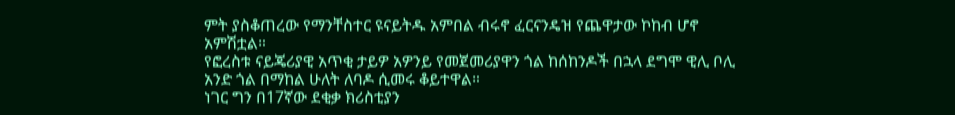ምት ያስቆጠረው የማንቸስተር ዩናይትዱ አምበል ብሩኖ ፈርናንዴዝ የጨዋታው ኮከብ ሆኖ አምሽቷል።
የፎረስቱ ናይጄሪያዊ አጥቂ ታይዎ አዎንይ የመጀመሪያዋን ጎል ከሰከንዶች በኋላ ደግሞ ዊሊ ቦሊ አንድ ጎል በማከል ሁለት ለባዶ ሲመሩ ቆይተዋል።
ነገር ግን በ17ኛው ደቂቃ ክሪስቲያን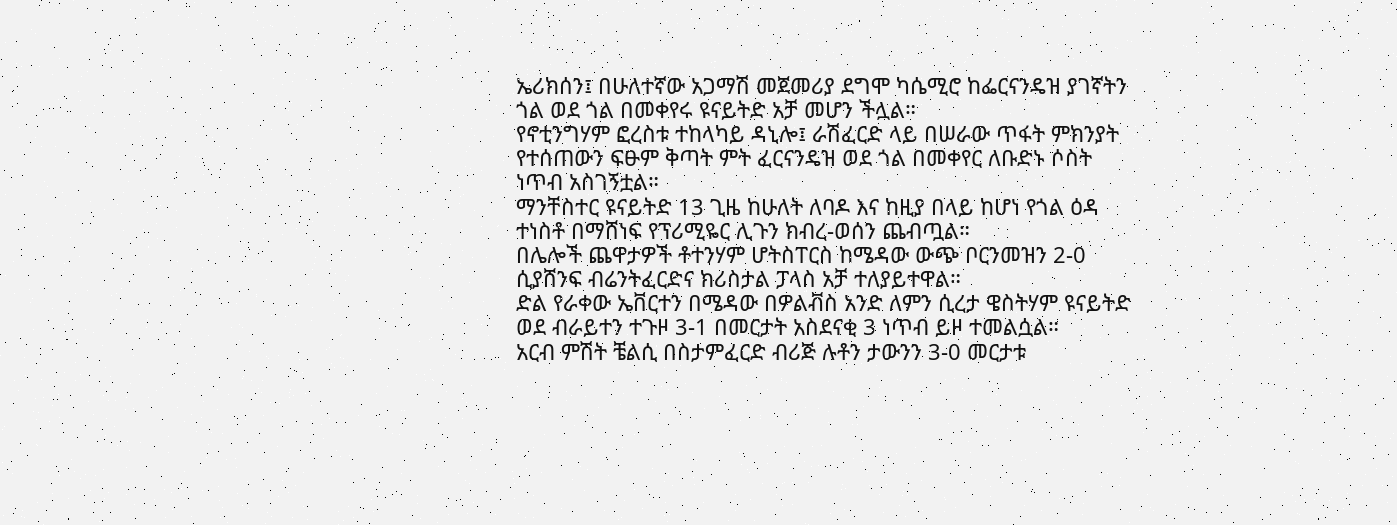ኤሪክሰን፤ በሁለተኛው አጋማሽ መጀመሪያ ደግሞ ካሴሚሮ ከፌርናንዴዝ ያገኛትን ጎል ወደ ጎል በመቀየሩ ዩናይትድ አቻ መሆን ችሏል።
የኖቲንግሃም ፎረስቱ ተከላካይ ዳኒሎ፤ ራሽፈርድ ላይ በሠራው ጥፋት ምክንያት የተሰጠውን ፍፁም ቅጣት ምት ፈርናንዴዝ ወደ ጎል በመቀየር ለቡድኑ ሶስት ነጥብ አስገኝቷል።
ማንቸስተር ዩናይትድ 13 ጊዜ ከሁለት ለባዶ እና ከዚያ በላይ ከሆነ የጎል ዕዳ ተነስቶ በማሸነፍ የፕሪሚዬር ሊጉን ክብረ-ወሰን ጨብጧል።
በሌሎች ጨዋታዎች ቶተንሃም ሆትስፐርስ ከሜዳው ውጭ ቦርንመዝን 2-0 ሲያሸንፍ ብሬንትፈርድና ክሪስታል ፓላስ አቻ ተለያይተዋል።
ድል የራቀው ኤቨርተን በሜዳው በዎልቭስ አንድ ለምን ሲረታ ዌስትሃም ዩናይትድ ወደ ብራይተን ተጉዞ 3-1 በመርታት አስደናቂ 3 ነጥብ ይዞ ተመልሷል።
አርብ ምሽት ቼልሲ በስታምፈርድ ብሪጅ ሉቶን ታውንን 3-0 መርታቱ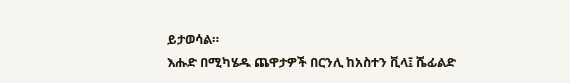ይታወሳል።
እሑድ በሚካሄዱ ጨዋታዎች በርንሊ ከአስተን ቪላ፤ ሼፊልድ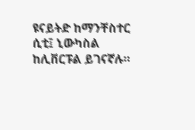ዩናይትድ ከማንቸስተር ሲቲ፤ ኒውካስል ከሊቨርፑል ይገናኛሉ።